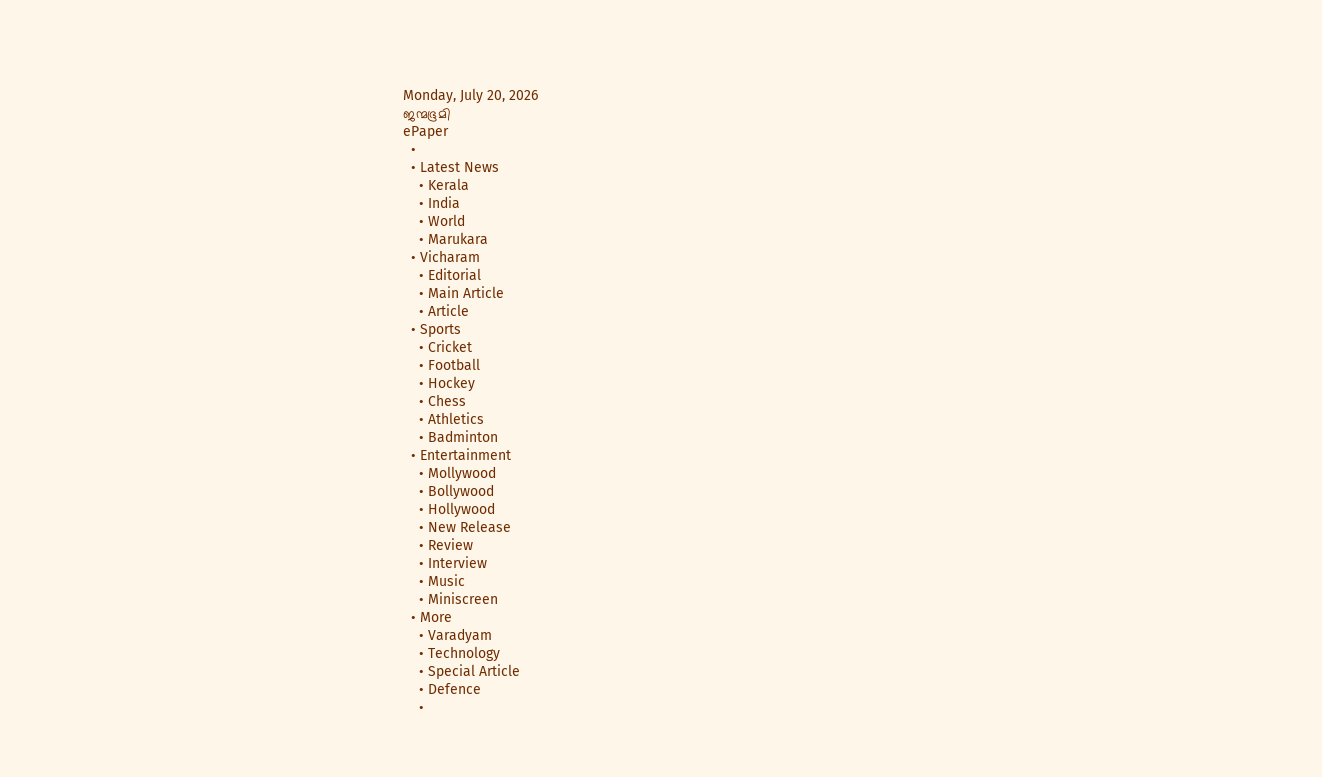Monday, July 20, 2026
ജന്മഭൂമി
ePaper
  •
  • Latest News
    • Kerala
    • India
    • World
    • Marukara
  • Vicharam
    • Editorial
    • Main Article
    • Article
  • Sports
    • Cricket
    • Football
    • Hockey
    • Chess
    • Athletics
    • Badminton
  • Entertainment
    • Mollywood
    • Bollywood
    • Hollywood
    • New Release
    • Review
    • Interview
    • Music
    • Miniscreen
  • More
    • Varadyam
    • Technology
    • Special Article
    • Defence
    •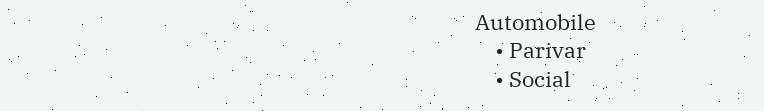Automobile
    • Parivar
    • Social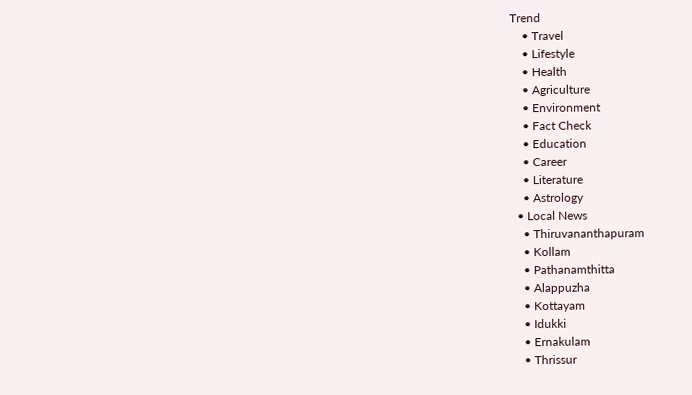Trend
    • Travel
    • Lifestyle
    • Health
    • Agriculture
    • Environment
    • Fact Check
    • Education
    • Career
    • Literature
    • Astrology
  • Local News
    • Thiruvananthapuram
    • Kollam
    • Pathanamthitta
    • Alappuzha
    • Kottayam
    • Idukki
    • Ernakulam
    • Thrissur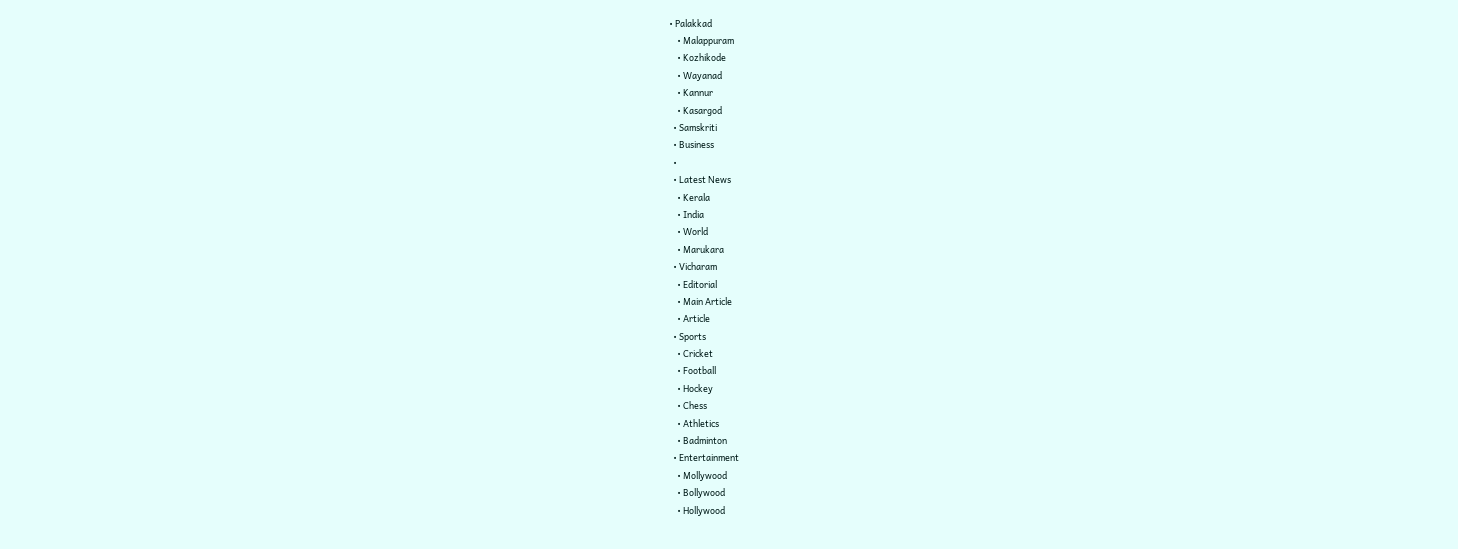• Palakkad
    • Malappuram
    • Kozhikode
    • Wayanad
    • Kannur
    • Kasargod
  • Samskriti
  • Business
  •
  • Latest News
    • Kerala
    • India
    • World
    • Marukara
  • Vicharam
    • Editorial
    • Main Article
    • Article
  • Sports
    • Cricket
    • Football
    • Hockey
    • Chess
    • Athletics
    • Badminton
  • Entertainment
    • Mollywood
    • Bollywood
    • Hollywood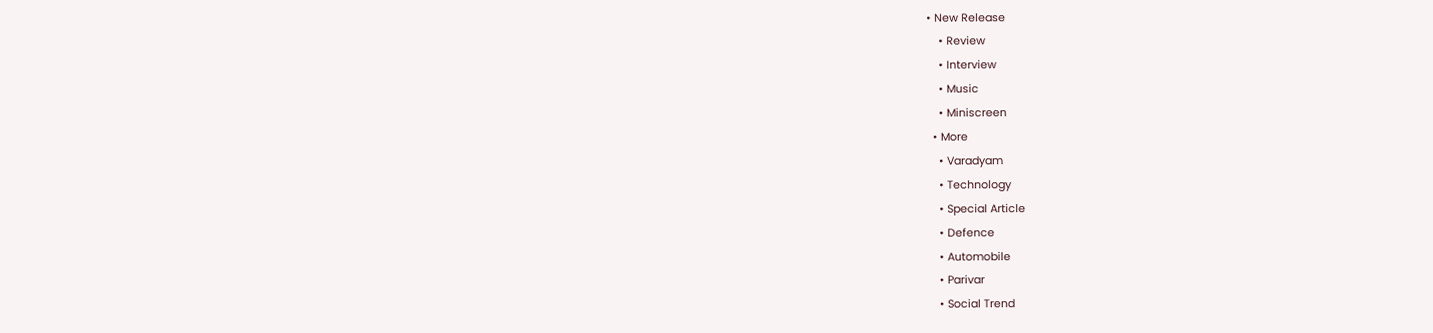• New Release
    • Review
    • Interview
    • Music
    • Miniscreen
  • More
    • Varadyam
    • Technology
    • Special Article
    • Defence
    • Automobile
    • Parivar
    • Social Trend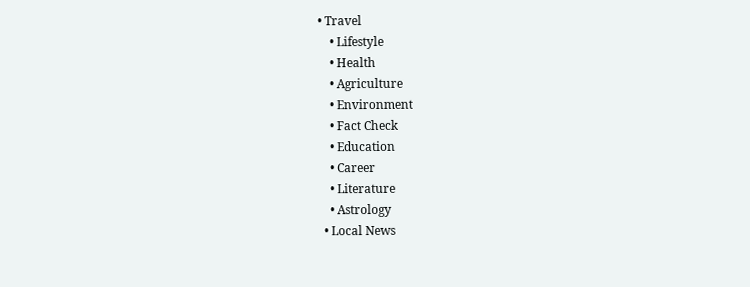• Travel
    • Lifestyle
    • Health
    • Agriculture
    • Environment
    • Fact Check
    • Education
    • Career
    • Literature
    • Astrology
  • Local News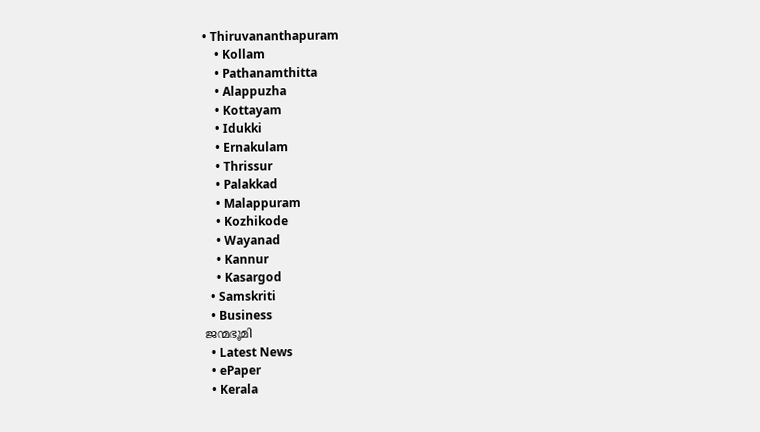• Thiruvananthapuram
    • Kollam
    • Pathanamthitta
    • Alappuzha
    • Kottayam
    • Idukki
    • Ernakulam
    • Thrissur
    • Palakkad
    • Malappuram
    • Kozhikode
    • Wayanad
    • Kannur
    • Kasargod
  • Samskriti
  • Business
ജന്മഭൂമി
  • Latest News
  • ePaper
  • Kerala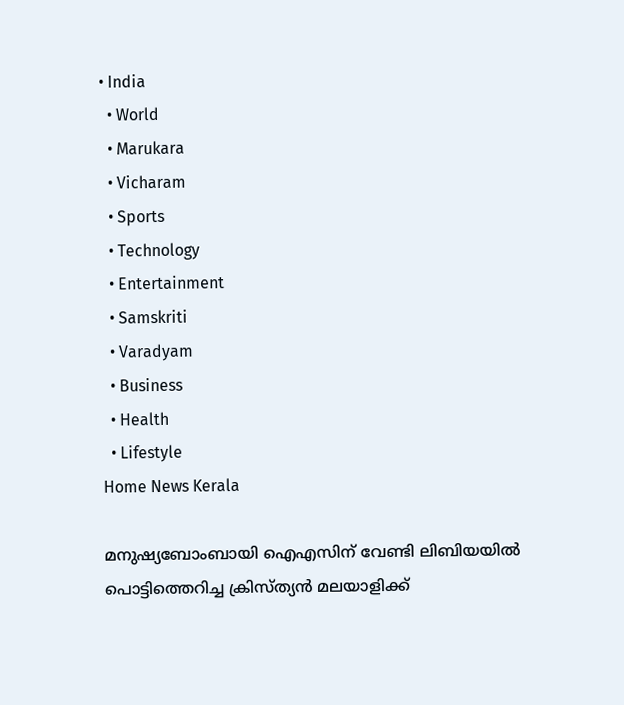• India
  • World
  • Marukara
  • Vicharam
  • Sports
  • Technology
  • Entertainment
  • Samskriti
  • Varadyam
  • Business
  • Health
  • Lifestyle
Home News Kerala

മനുഷ്യബോംബായി ഐഎസിന് വേണ്ടി ലിബിയയില്‍ പൊട്ടിത്തെറിച്ച ക്രിസ്ത്യന്‍ മലയാളിക്ക്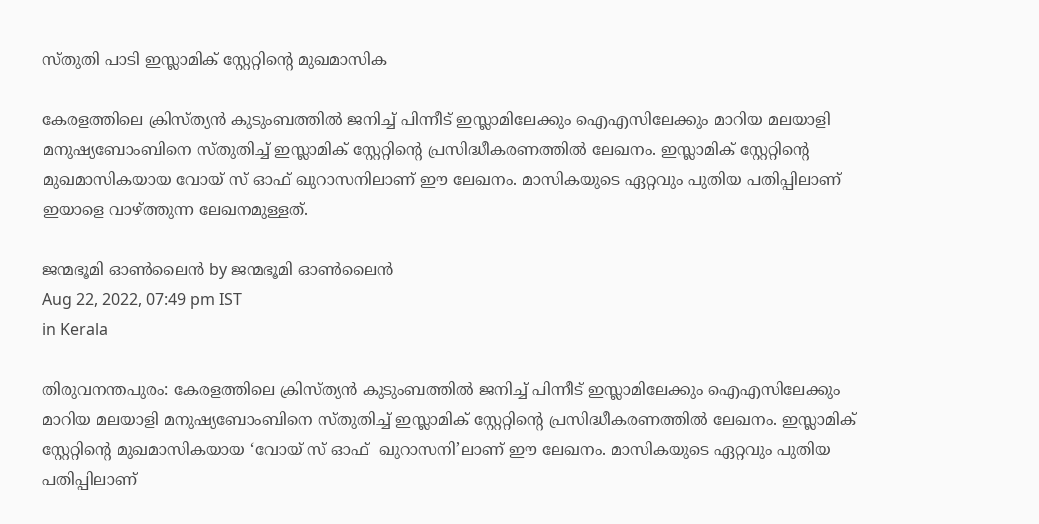സ്തുതി പാടി ഇസ്ലാമിക് സ്റ്റേറ്റിന്റെ മുഖമാസിക

കേരളത്തിലെ ക്രിസ്ത്യന്‍ കുടുംബത്തില്‍ ജനിച്ച് പിന്നീട് ഇസ്ലാമിലേക്കും ഐഎസിലേക്കും മാറിയ മലയാളി മനുഷ്യബോംബിനെ സ്തുതിച്ച് ഇസ്ലാമിക് സ്റ്റേറ്റിന്റെ പ്രസിദ്ധീകരണത്തില്‍ ലേഖനം. ഇസ്ലാമിക് സ്റ്റേറ്റിന്റെ മുഖമാസികയായ വോയ് സ് ഓഫ് ഖുറാസനിലാണ് ഈ ലേഖനം. മാസികയുടെ ഏറ്റവും പുതിയ പതിപ്പിലാണ് ഇയാളെ വാഴ്‌ത്തുന്ന ലേഖനമുള്ളത്.

ജന്മഭൂമി ഓണ്‍ലൈന്‍ by ജന്മഭൂമി ഓണ്‍ലൈന്‍
Aug 22, 2022, 07:49 pm IST
in Kerala

തിരുവനന്തപുരം: കേരളത്തിലെ ക്രിസ്ത്യന്‍ കുടുംബത്തില്‍ ജനിച്ച് പിന്നീട് ഇസ്ലാമിലേക്കും ഐഎസിലേക്കും മാറിയ മലയാളി മനുഷ്യബോംബിനെ സ്തുതിച്ച് ഇസ്ലാമിക് സ്റ്റേറ്റിന്റെ പ്രസിദ്ധീകരണത്തില്‍ ലേഖനം. ഇസ്ലാമിക് സ്റ്റേറ്റിന്റെ മുഖമാസികയായ ‘വോയ് സ് ഓഫ്  ഖുറാസനി’ലാണ് ഈ ലേഖനം. മാസികയുടെ ഏറ്റവും പുതിയ പതിപ്പിലാണ്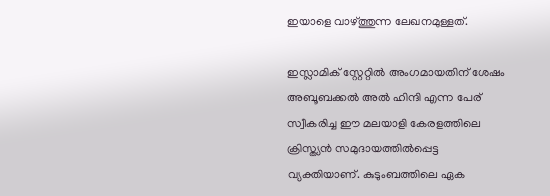ഇയാളെ വാഴ്‌ത്തുന്ന ലേഖനമുള്ളത്.

ഇസ്ലാമിക് സ്റ്റേറ്റില്‍ അംഗമായതിന് ശേഷം അബൂബക്കല്‍ അല്‍ ഹിന്ദി എന്ന പേര് സ്വീകരിച്ച ഈ മലയാളി കേരളത്തിലെ ക്രിസ്ത്യന്‍ സമുദായത്തില്‍പ്പെട്ട വ്യക്തിയാണ്. കുടുംബത്തിലെ ഏക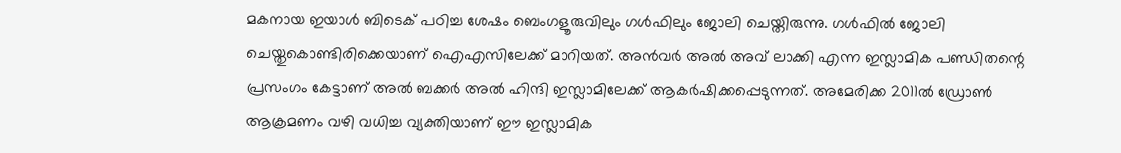മകനായ ഇയാള്‍ ബിടെക് പഠിച്ച ശേഷം ബെംഗളൂരുവിലും ഗള്‍ഫിലും ജോലി ചെയ്തിരുന്നു. ഗള്‍ഫില്‍ ജോലി ചെയ്തുകൊണ്ടിരിക്കെയാണ് ഐഎസിലേക്ക് മാറിയത്. അന്‍വര്‍ അല്‍ അവ് ലാക്കി എന്ന ഇസ്ലാമിക പണ്ഡിതന്റെ പ്രസംഗം കേട്ടാണ് അല്‍ ബക്കര്‍ അല്‍ ഹിന്ദി ഇസ്ലാമിലേക്ക് ആകര്‍ഷിക്കപ്പെടുന്നത്. അമേരിക്ക 2011ല്‍ ഡ്രോണ്‍ ആക്രമണം വഴി വധിച്ച വ്യക്തിയാണ് ഈ ഇസ്ലാമിക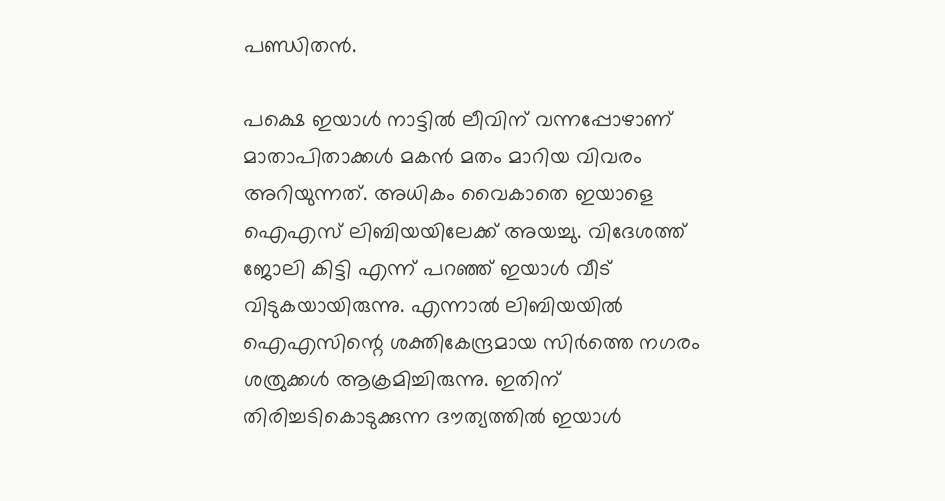പണ്ഡിതന്‍.

പക്ഷെ ഇയാള്‍ നാട്ടില്‍ ലീവിന് വന്നപ്പോഴാണ് മാതാപിതാക്കള്‍ മകന്‍ മതം മാറിയ വിവരം അറിയുന്നത്. അധികം വൈകാതെ ഇയാളെ ഐഎസ് ലിബിയയിലേക്ക് അയച്ചു. വിദേശത്ത് ജോലി കിട്ടി എന്ന് പറഞ്ഞ് ഇയാള്‍ വീട് വിടുകയായിരുന്നു. എന്നാല്‍ ലിബിയയില്‍ ഐഎസിന്റെ ശക്തികേന്ദ്രമായ സിര്‍ത്തെ നഗരം ശത്രുക്കള്‍ ആക്രമിച്ചിരുന്നു. ഇതിന് തിരിച്ചടികൊടുക്കുന്ന ദൗത്യത്തില്‍ ഇയാള്‍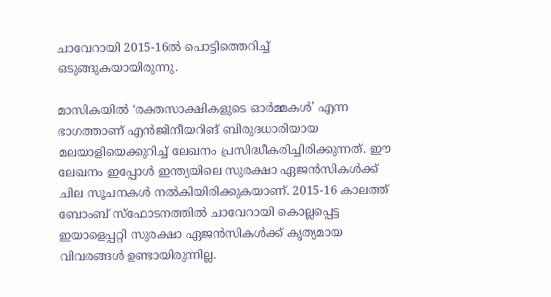ചാവേറായി 2015-16ല്‍ പൊട്ടിത്തെറിച്ച് ഒടുങ്ങുകയായിരുന്നു.

മാസികയില്‍ ‘രക്തസാക്ഷികളുടെ ഓര്‍മ്മകള്‍’ എന്ന ഭാഗത്താണ് എന്‍ജിനീയറിങ് ബിരുദധാരിയായ മലയാളിയെക്കുറിച്ച് ലേഖനം പ്രസിദ്ധീകരിച്ചിരിക്കുന്നത്. ഈ ലേഖനം ഇപ്പോള്‍ ഇന്ത്യയിലെ സുരക്ഷാ ഏജന്‍സികള്‍ക്ക് ചില സൂചനകള്‍ നല്‍കിയിരിക്കുകയാണ്. 2015-16 കാലത്ത് ബോംബ് സ്ഫോടനത്തില്‍ ചാവേറായി കൊല്ലപ്പെട്ട ഇയാളെപ്പറ്റി സുരക്ഷാ ഏജന്‍സികള്‍ക്ക് കൃത്യമായ വിവരങ്ങള്‍ ഉണ്ടായിരുന്നില്ല.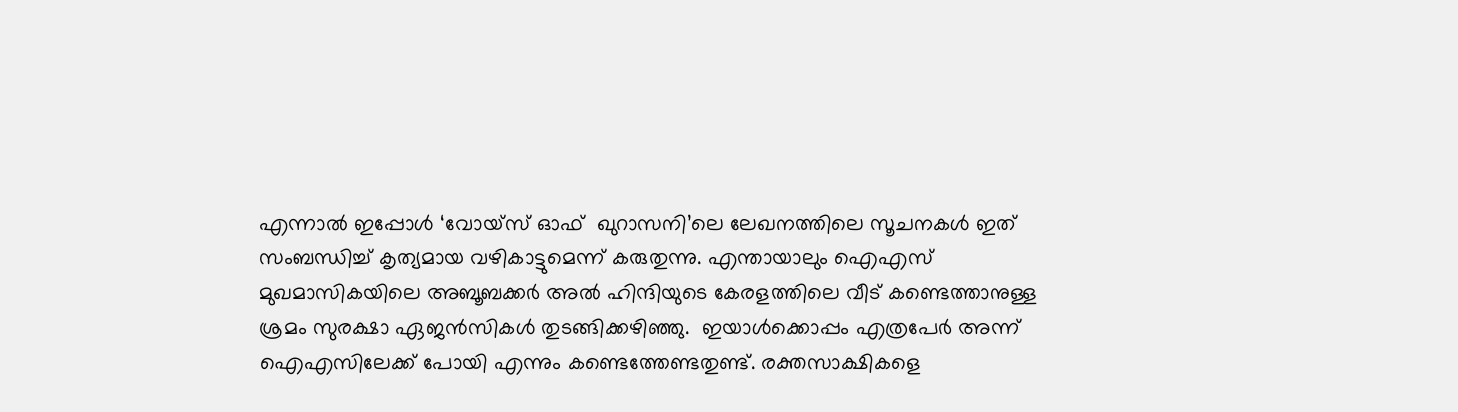എന്നാല്‍ ഇപ്പോള്‍ ‘വോയ്സ് ഓഫ്  ഖുറാസനി’ലെ ലേഖനത്തിലെ സൂചനകള്‍ ഇത് സംബന്ധിച്ച് കൃത്യമായ വഴികാട്ടുമെന്ന് കരുതുന്നു. എന്തായാലും ഐഎസ് മുഖമാസികയിലെ അബൂബക്കര്‍ അല്‍ ഹിന്ദിയുടെ കേരളത്തിലെ വീട് കണ്ടെത്താനുള്ള ശ്രമം സുരക്ഷാ ഏജന്‍സികള്‍ തുടങ്ങിക്കഴിഞ്ഞു.  ഇയാള്‍ക്കൊപ്പം എത്രപേര്‍ അന്ന് ഐഎസിലേക്ക് പോയി എന്നും കണ്ടെത്തേണ്ടതുണ്ട്. രക്തസാക്ഷികളെ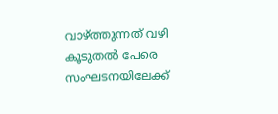വാഴ്‌ത്തുന്നത് വഴി കൂടുതല്‍ പേരെ സംഘടനയിലേക്ക്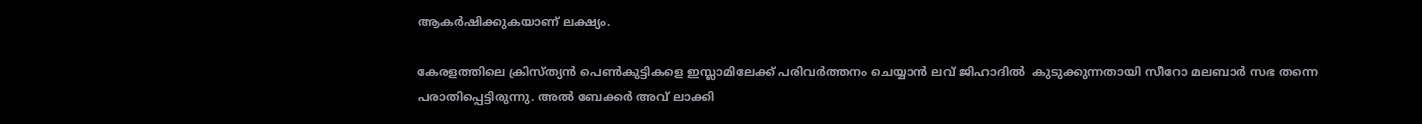ആകര്‍ഷിക്കുകയാണ് ലക്ഷ്യം.

കേരളത്തിലെ ക്രിസ്ത്യന്‍ പെണ്‍കുട്ടികളെ ഇസ്ലാമിലേക്ക് പരിവര്‍ത്തനം ചെയ്യാന്‍ ലവ് ജിഹാദില്‍  കുടുക്കുന്നതായി സീറോ മലബാര്‍ സഭ തന്നെ പരാതിപ്പെട്ടിരുന്നു. അല്‍ ബേക്കര്‍ അവ് ലാക്കി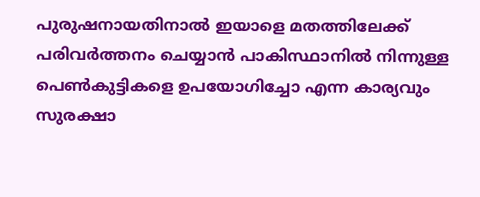പുരുഷനായതിനാല്‍ ഇയാളെ മതത്തിലേക്ക് പരിവര്‍ത്തനം ചെയ്യാന്‍ പാകിസ്ഥാനില്‍ നിന്നുള്ള പെണ്‍കുട്ടികളെ ഉപയോഗിച്ചോ എന്ന കാര്യവും സുരക്ഷാ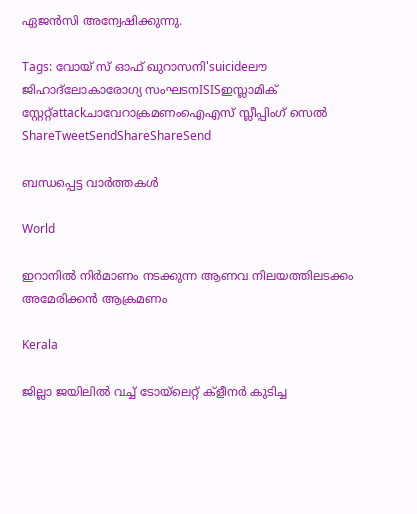ഏജന്‍സി അന്വേഷിക്കുന്നു.

Tags: വോയ് സ് ഓഫ് ഖുറാസനി'suicideലൗ ജിഹാദ്ലോകാരോഗ്യ സംഘടനISISഇസ്ലാമിക് സ്റ്റേറ്റ്attackചാവേറാക്രമണംഐഎസ് സ്ലീപ്പിംഗ് സെല്‍
ShareTweetSendShareShareSend

ബന്ധപ്പെട്ട വാര്‍ത്തകള്‍

World

ഇറാനില്‍ നിര്‍മാണം നടക്കുന്ന ആണവ നിലയത്തിലടക്കം അമേരിക്കന്‍ ആക്രമണം

Kerala

ജില്ലാ ജയിലില്‍ വച്ച് ടോയ്‌ലെറ്റ് ക്‌ളീനര്‍ കുടിച്ച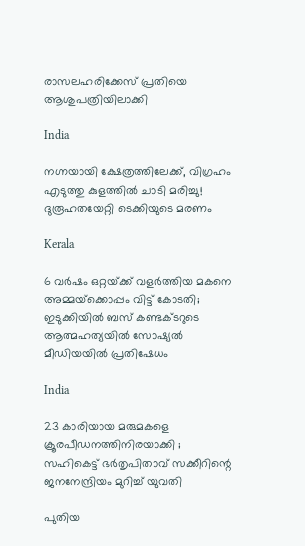രാസലഹരിക്കേസ് പ്രതിയെ ആശുപത്രിയിലാക്കി

India

നഗ്നയായി ക്ഷേത്രത്തിലേക്ക്, വിഗ്രഹം എടുത്തു കുളത്തിൽ ചാടി മരിച്ചു! ദുരൂഹതയേറ്റി ടെക്കിയുടെ മരണം

Kerala

6 വർഷം ഒറ്റയ്‌ക്ക് വളർത്തിയ മകനെ അമ്മയ്‌ക്കൊപ്പം വിട്ട് കോടതി; ഇടുക്കിയിൽ ബസ് കണ്ടക്ടറുടെ ആത്മഹത്യയിൽ സോഷ്യൽ മീഡിയയിൽ പ്രതിഷേധം

India

23 കാരിയായ മരുമകളെ ക്രൂരപീഡനത്തിനിരയാക്കി ; സഹികെട്ട് ഭർതൃപിതാവ് സക്കീറിന്റെ ജനനേന്ദ്രിയം മുറിച്ച് യുവതി

പുതിയ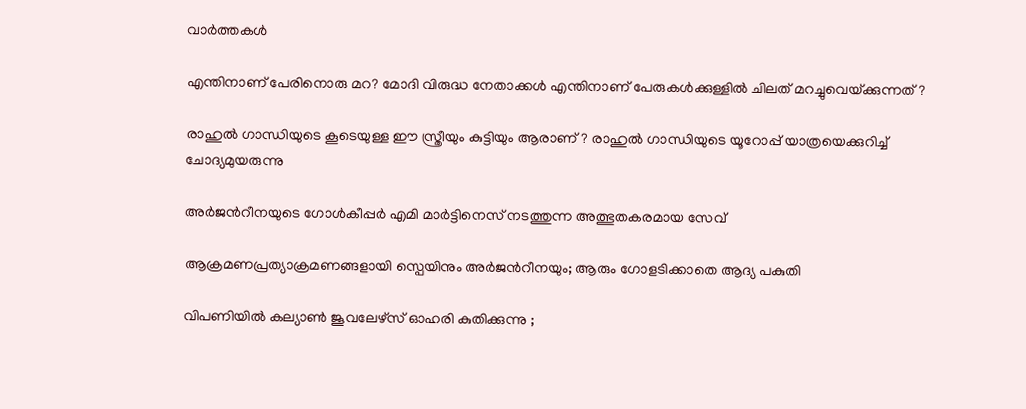വാര്‍ത്തകള്‍

എന്തിനാണ് പേരിനൊരു മറ? മോദി വിരുദ്ധ നേതാക്കള്‍ എന്തിനാണ് പേരുകള്‍ക്കുള്ളില്‍ ചിലത് മറച്ചുവെയ്‌ക്കുന്നത്?

രാഹുല്‍ ഗാന്ധിയുടെ കൂടെയുള്ള ഈ സ്ത്രീയും കുട്ടിയും ആരാണ്? രാഹുല്‍ ഗാന്ധിയുടെ യൂറോപ്പ് യാത്രയെക്കുറിച്ച് ചോദ്യമുയരുന്നു

അര്‍ജന്‍റീനയുടെ ഗോള്‍കീപ്പര്‍ എമി മാര്‍ട്ടിനെസ് നടത്തുന്ന അത്ഭുതകരമായ സേവ്

ആക്രമണപ്രത്യാക്രമണങ്ങളായി സ്പെയിനും അര്‍ജന്‍റീനയും; ആരും ഗോളടിക്കാതെ ആദ്യ പകുതി

വിപണിയില്‍ കല്യാണ്‍ ജൂവലേഴ്സ് ഓഹരി കുതിക്കുന്നു ;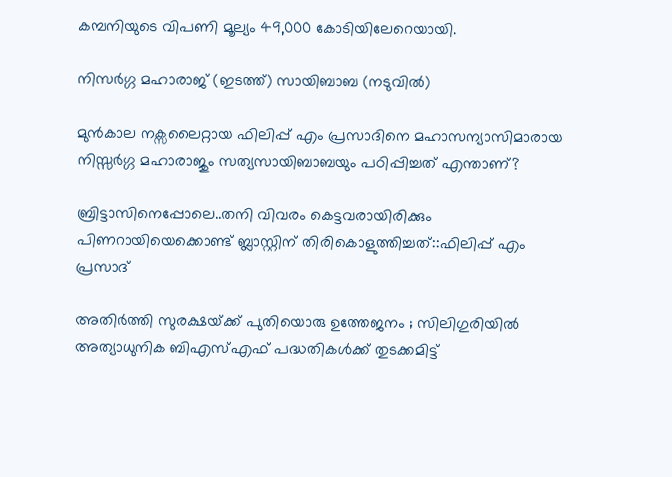കമ്പനിയുടെ വിപണി മൂല്യം 49,000 കോടിയിലേറെയായി.

നിസര്‍ഗ്ഗ മഹാരാജ് (ഇടത്ത്) സായിബാബ (നടുവില്‍)

മുന്‍കാല നക്സലൈറ്റായ ഫിലിപ്പ് എം പ്രസാദിനെ മഹാസന്യാസിമാരായ നിസ്സര്‍ഗ്ഗ മഹാരാജും സത്യസായിബാബയും പഠിപ്പിച്ചത് എന്താണ്?

ബ്രിട്ടാസിനെപ്പോലെ..തനി വിവരം കെട്ടവരായിരിക്കും പിണറായിയെക്കൊണ്ട് ബ്ലാസ്റ്റിന് തിരികൊളുത്തിച്ചത്::ഫിലിപ്പ് എം പ്രസാദ്

അതിർത്തി സുരക്ഷയ്‌ക്ക് പുതിയൊരു ഉത്തേജനം ; സിലിഗുരിയിൽ അത്യാധുനിക ബിഎസ്എഫ് പദ്ധതികൾക്ക് തുടക്കമിട്ട്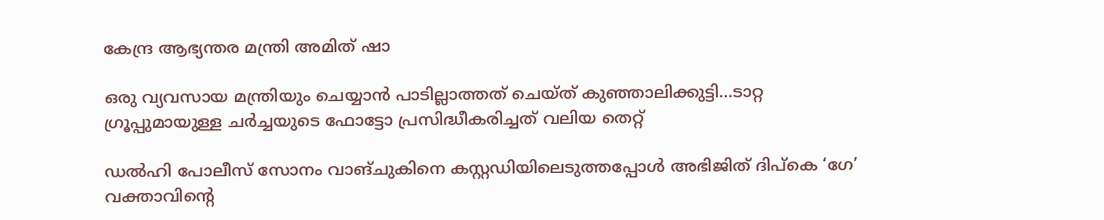കേന്ദ്ര ആഭ്യന്തര മന്ത്രി അമിത് ഷാ

ഒരു വ്യവസായ മന്ത്രിയും ചെയ്യാന്‍ പാടില്ലാത്തത് ചെയ്ത് കുഞ്ഞാലിക്കുട്ടി…ടാറ്റ ഗ്രൂപ്പുമായുള്ള ചര്‍ച്ചയുടെ ഫോട്ടോ പ്രസിദ്ധീകരിച്ചത് വലിയ തെറ്റ്

ഡൽഹി പോലീസ് സോനം വാങ്ചുകിനെ കസ്റ്റഡിയിലെടുത്തപ്പോൾ അഭിജിത് ദിപ്കെ ‘ഗേ’ വക്താവിന്റെ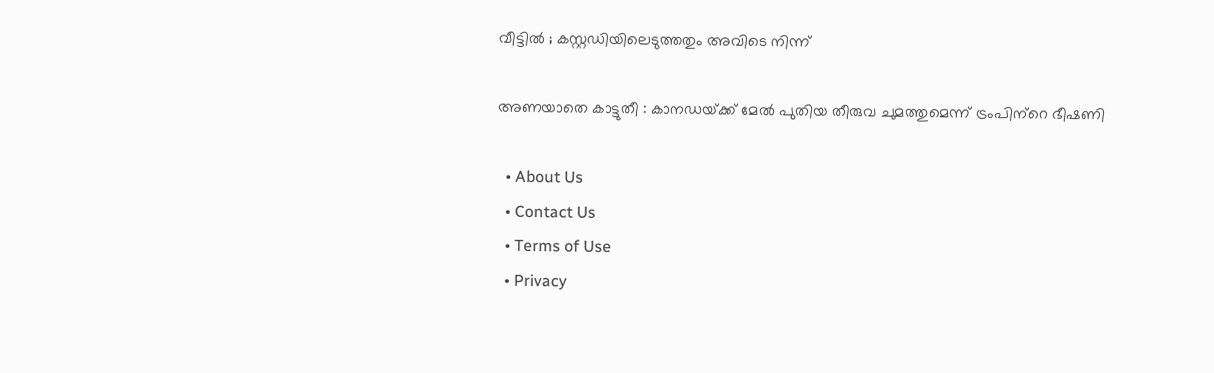വീട്ടിൽ ; കസ്റ്റഡിയിലെടുത്തതും അവിടെ നിന്ന്

അണയാതെ കാട്ടുതീ : കാനഡയ്‌ക്ക് മേല്‍ പുതിയ തീരുവ ചുമത്തുമെന്ന് ട്രംപിന്‌റെ ഭീഷണി

  • About Us
  • Contact Us
  • Terms of Use
  • Privacy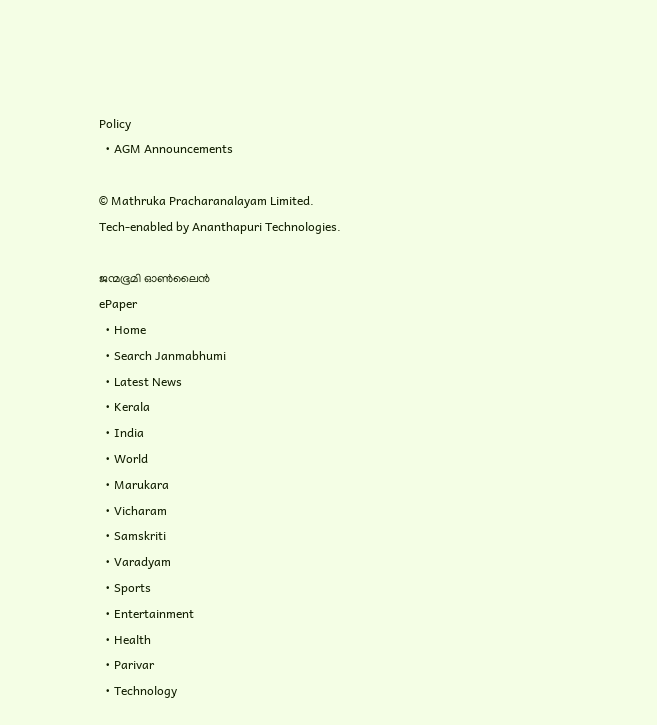Policy
  • AGM Announcements

© Mathruka Pracharanalayam Limited.
Tech-enabled by Ananthapuri Technologies.

ജന്മഭൂമി ഓണ്‍ലൈന്‍
ePaper
  • Home
  • Search Janmabhumi
  • Latest News
  • Kerala
  • India
  • World
  • Marukara
  • Vicharam
  • Samskriti
  • Varadyam
  • Sports
  • Entertainment
  • Health
  • Parivar
  • Technology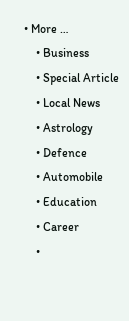• More …
    • Business
    • Special Article
    • Local News
    • Astrology
    • Defence
    • Automobile
    • Education
    • Career
    •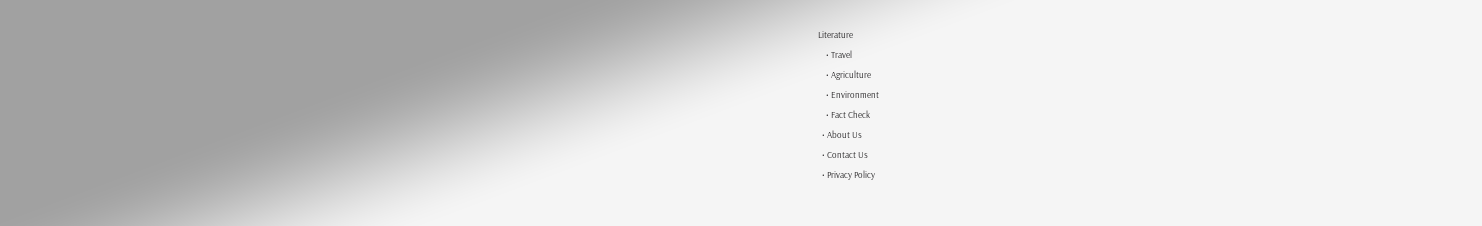Literature
    • Travel
    • Agriculture
    • Environment
    • Fact Check
  • About Us
  • Contact Us
  • Privacy Policy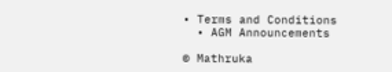• Terms and Conditions
  • AGM Announcements

© Mathruka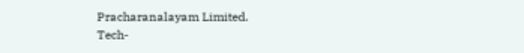Pracharanalayam Limited.
Tech-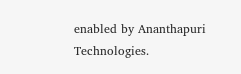enabled by Ananthapuri Technologies.